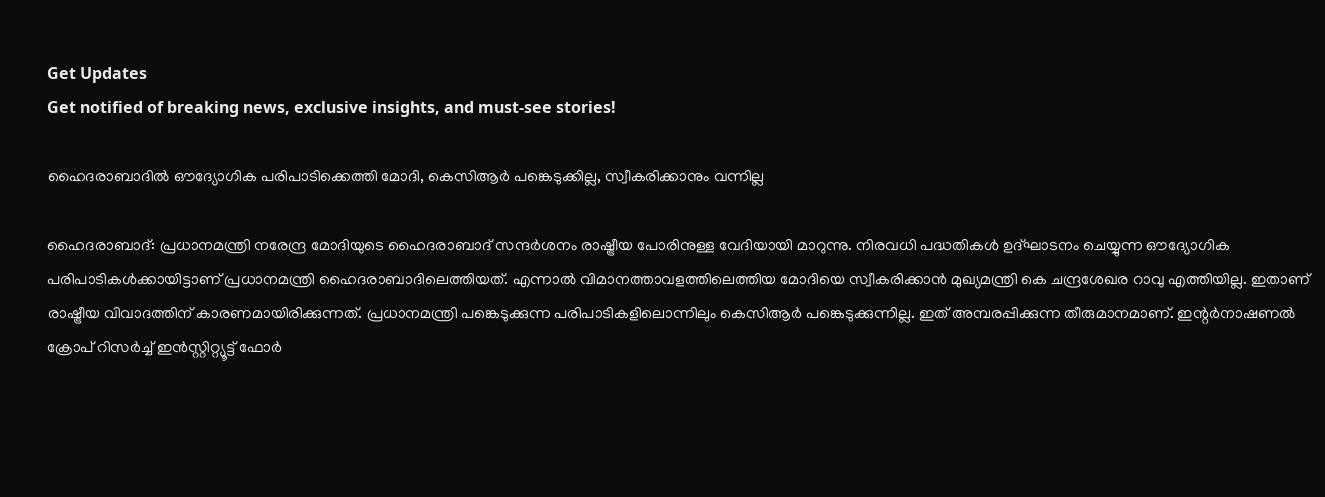Get Updates
Get notified of breaking news, exclusive insights, and must-see stories!

ഹൈദരാബാദില്‍ ഔദ്യോഗിക പരിപാടിക്കെത്തി മോദി, കെസിആര്‍ പങ്കെടുക്കില്ല, സ്വീകരിക്കാനും വന്നില്ല

ഹൈദരാബാദ്: പ്രധാനമന്ത്രി നരേന്ദ്ര മോദിയുടെ ഹൈദരാബാദ് സന്ദര്‍ശനം രാഷ്ട്രീയ പോരിനുള്ള വേദിയായി മാറുന്നു. നിരവധി പദ്ധതികള്‍ ഉദ്ഘാടനം ചെയ്യുന്ന ഔദ്യോഗിക പരിപാടികള്‍ക്കായിട്ടാണ് പ്രധാനമന്ത്രി ഹൈദരാബാദിലെത്തിയത്. എന്നാല്‍ വിമാനത്താവളത്തിലെത്തിയ മോദിയെ സ്വീകരിക്കാന്‍ മുഖ്യമന്ത്രി കെ ചന്ദ്രശേഖര റാവു എത്തിയില്ല. ഇതാണ് രാഷ്ട്രീയ വിവാദത്തിന് കാരണമായിരിക്കുന്നത്. പ്രധാനമന്ത്രി പങ്കെടുക്കുന്ന പരിപാടികളിലൊന്നിലും കെസിആര്‍ പങ്കെടുക്കുന്നില്ല. ഇത് അമ്പരപ്പിക്കുന്ന തീരുമാനമാണ്. ഇന്റര്‍നാഷണല്‍ ക്രോപ് റിസര്‍ച്ച് ഇന്‍സ്റ്റിറ്റ്യൂട്ട് ഫോര്‍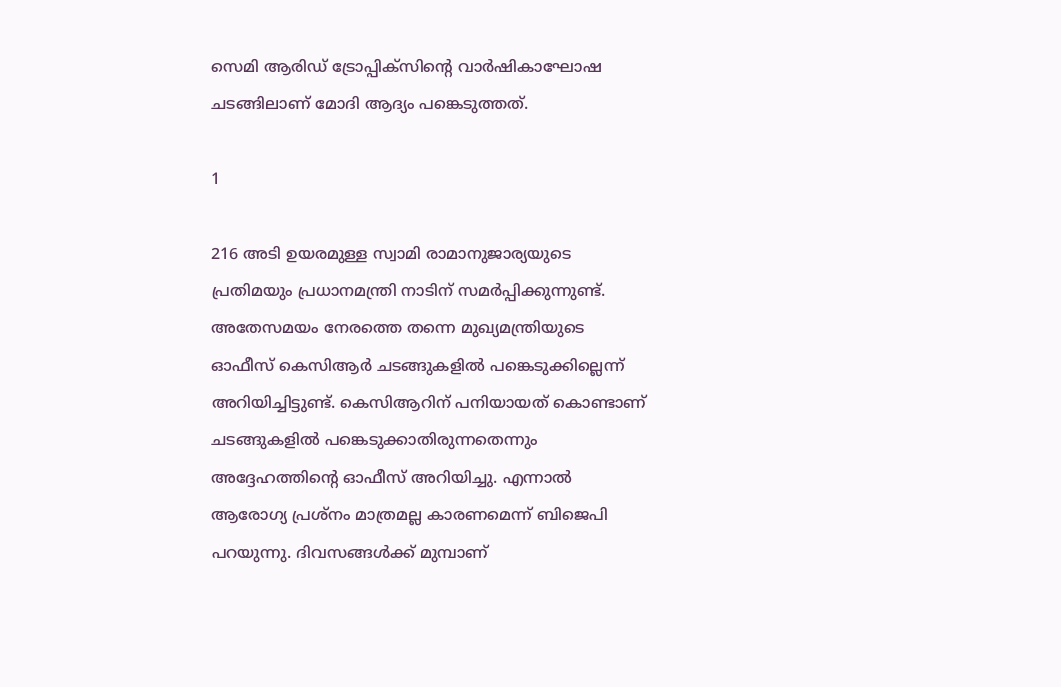സെമി ആരിഡ് ട്രോപ്പിക്‌സിന്റെ വാര്‍ഷികാഘോഷ ചടങ്ങിലാണ് മോദി ആദ്യം പങ്കെടുത്തത്.

1

216 അടി ഉയരമുള്ള സ്വാമി രാമാനുജാര്യയുടെ പ്രതിമയും പ്രധാനമന്ത്രി നാടിന് സമര്‍പ്പിക്കുന്നുണ്ട്. അതേസമയം നേരത്തെ തന്നെ മുഖ്യമന്ത്രിയുടെ ഓഫീസ് കെസിആര്‍ ചടങ്ങുകളില്‍ പങ്കെടുക്കില്ലെന്ന് അറിയിച്ചിട്ടുണ്ട്. കെസിആറിന് പനിയായത് കൊണ്ടാണ് ചടങ്ങുകളില്‍ പങ്കെടുക്കാതിരുന്നതെന്നും അദ്ദേഹത്തിന്റെ ഓഫീസ് അറിയിച്ചു. എന്നാല്‍ ആരോഗ്യ പ്രശ്‌നം മാത്രമല്ല കാരണമെന്ന് ബിജെപി പറയുന്നു. ദിവസങ്ങള്‍ക്ക് മുമ്പാണ്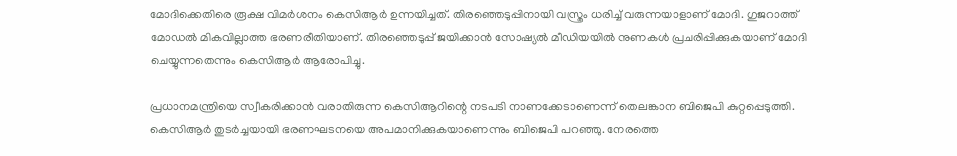മോദിക്കെതിരെ രൂക്ഷ വിമര്‍ശനം കെസിആര്‍ ഉന്നയിച്ചത്. തിരഞ്ഞെടുപ്പിനായി വസ്ത്രം ധരിച്ച് വരുന്നയാളാണ് മോദി. ഗുജറാത്ത് മോഡല്‍ മികവില്ലാത്ത ഭരണരീതിയാണ്. തിരഞ്ഞെടുപ്പ് ജയിക്കാന്‍ സോഷ്യല്‍ മീഡിയയില്‍ നുണകള്‍ പ്രചരിപ്പിക്കുകയാണ് മോദി ചെയ്യുന്നതെന്നും കെസിആര്‍ ആരോപിച്ചു.

പ്രധാനമന്ത്രിയെ സ്വീകരിക്കാന്‍ വരാതിരുന്ന കെസിആറിന്റെ നടപടി നാണക്കേടാണെന്ന് തെലങ്കാന ബിജെപി കുറ്റപ്പെടുത്തി. കെസിആര്‍ തുടര്‍ച്ചയായി ഭരണഘടനയെ അപമാനിക്കുകയാണെന്നും ബിജെപി പറഞ്ഞു. നേരത്തെ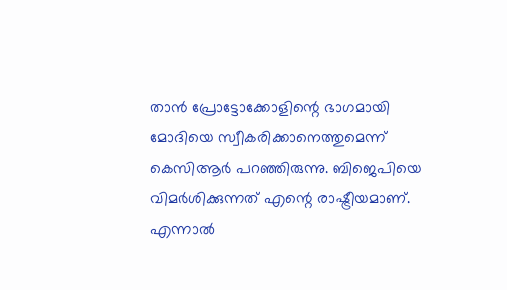താന്‍ പ്രോട്ടോക്കോളിന്റെ ഭാഗമായി മോദിയെ സ്വീകരിക്കാനെത്തുമെന്ന് കെസിആര്‍ പറഞ്ഞിരുന്നു. ബിജെപിയെ വിമര്‍ശിക്കുന്നത് എന്റെ രാഷ്ട്രീയമാണ്. എന്നാല്‍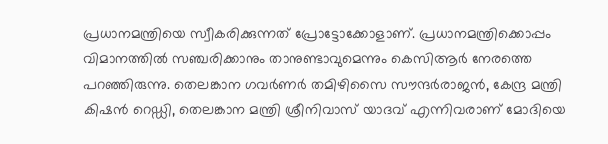പ്രധാനമന്ത്രിയെ സ്വീകരിക്കുന്നത് പ്രോട്ടോക്കോളാണ്. പ്രധാനമന്ത്രിക്കൊപ്പം വിമാനത്തില്‍ സഞ്ചരിക്കാനും താനുണ്ടാവുമെന്നും കെസിആര്‍ നേരത്തെ പറഞ്ഞിരുന്നു. തെലങ്കാന ഗവര്‍ണര്‍ തമിഴിസൈ സൗന്ദര്‍രാജന്‍, കേന്ദ്ര മന്ത്രി കിഷന്‍ റെഡ്ഡി, തെലങ്കാന മന്ത്രി ശ്രീനിവാസ് യാദവ് എന്നിവരാണ് മോദിയെ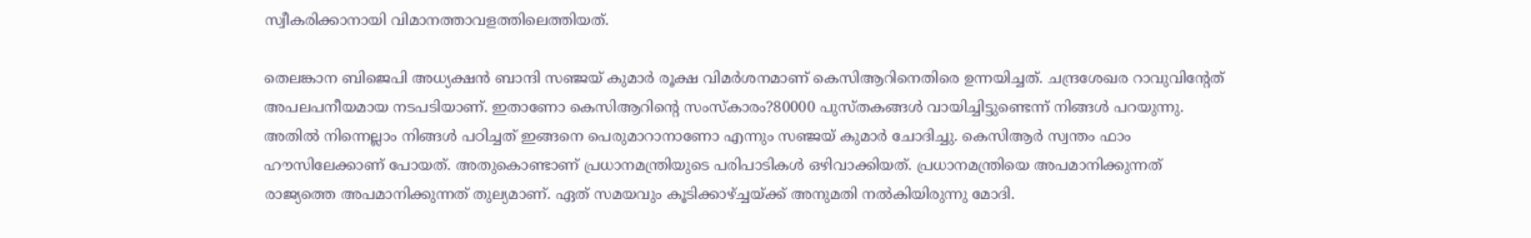സ്വീകരിക്കാനായി വിമാനത്താവളത്തിലെത്തിയത്.

തെലങ്കാന ബിജെപി അധ്യക്ഷന്‍ ബാന്ദി സഞ്ജയ് കുമാര്‍ രൂക്ഷ വിമര്‍ശനമാണ് കെസിആറിനെതിരെ ഉന്നയിച്ചത്. ചന്ദ്രശേഖര റാവുവിന്റേത് അപലപനീയമായ നടപടിയാണ്. ഇതാണോ കെസിആറിന്റെ സംസ്‌കാരം?80000 പുസ്തകങ്ങള്‍ വായിച്ചിട്ടുണ്ടെന്ന് നിങ്ങള്‍ പറയുന്നു. അതില്‍ നിന്നെല്ലാം നിങ്ങള്‍ പഠിച്ചത് ഇങ്ങനെ പെരുമാറാനാണോ എന്നും സഞ്ജയ് കുമാര്‍ ചോദിച്ചു. കെസിആര്‍ സ്വന്തം ഫാം ഹൗസിലേക്കാണ് പോയത്. അതുകൊണ്ടാണ് പ്രധാനമന്ത്രിയുടെ പരിപാടികള്‍ ഒഴിവാക്കിയത്. പ്രധാനമന്ത്രിയെ അപമാനിക്കുന്നത് രാജ്യത്തെ അപമാനിക്കുന്നത് തുല്യമാണ്. ഏത് സമയവും കൂടിക്കാഴ്ച്ചയ്ക്ക് അനുമതി നല്‍കിയിരുന്നു മോദി.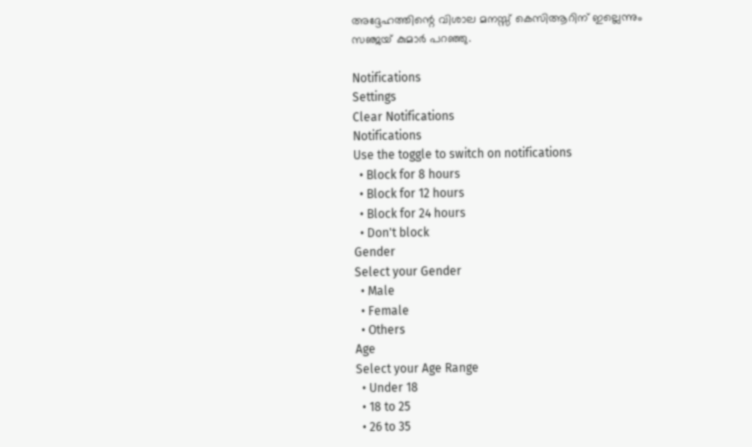അദ്ദേഹത്തിന്റെ വിശാല മനസ്സ് കെസിആറിന് ഇല്ലെന്നും സഞ്ജയ് കുമാര്‍ പറഞ്ഞു.

Notifications
Settings
Clear Notifications
Notifications
Use the toggle to switch on notifications
  • Block for 8 hours
  • Block for 12 hours
  • Block for 24 hours
  • Don't block
Gender
Select your Gender
  • Male
  • Female
  • Others
Age
Select your Age Range
  • Under 18
  • 18 to 25
  • 26 to 35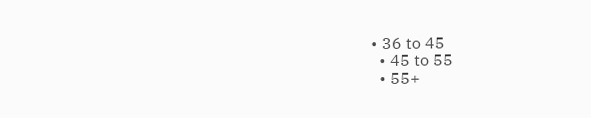• 36 to 45
  • 45 to 55
  • 55+